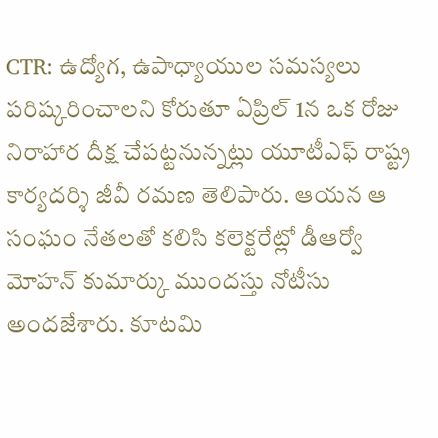CTR: ఉద్యోగ, ఉపాధ్యాయుల సమస్యలు పరిష్కరించాలని కోరుతూ ఏప్రిల్ 1న ఒక రోజు నిరాహార దీక్ష చేపట్టనున్నట్లు యూటీఎఫ్ రాష్ట్ర కార్యదర్శి జీవీ రమణ తెలిపారు. ఆయన ఆ సంఘం నేతలతో కలిసి కలెక్టరేట్లో డీఆర్వో మోహన్ కుమార్కు ముందస్తు నోటీసు అందజేశారు. కూటమి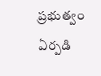ప్రభుత్వం ఏర్పడి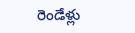రెండేళ్లు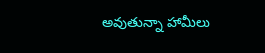అవుతున్నా హామీలు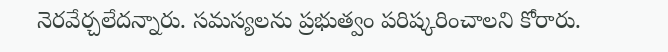నెరవేర్చలేదన్నారు. సమస్యలను ప్రభుత్వం పరిష్కరించాలని కోరారు.